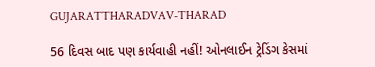GUJARATTHARADVAV-THARAD

56 દિવસ બાદ પણ કાર્યવાહી નહીં! ઓનલાઈન ટ્રેડિંગ કેસમાં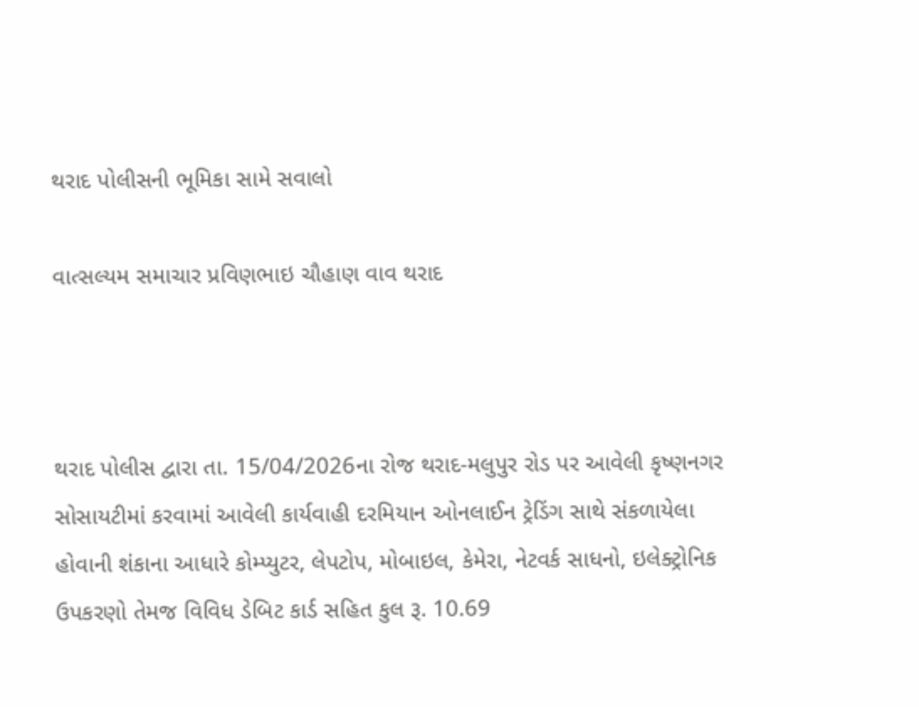થરાદ પોલીસની ભૂમિકા સામે સવાલો

વાત્સલ્યમ સમાચાર પ્રવિણભાઇ ચૌહાણ વાવ થરાદ



થરાદ પોલીસ દ્વારા તા. 15/04/2026ના રોજ થરાદ-મલુપુર રોડ પર આવેલી કૃષ્ણનગર સોસાયટીમાં કરવામાં આવેલી કાર્યવાહી દરમિયાન ઓનલાઈન ટ્રેડિંગ સાથે સંકળાયેલા હોવાની શંકાના આધારે કોમ્પ્યુટર, લેપટોપ, મોબાઇલ, કેમેરા, નેટવર્ક સાધનો, ઇલેક્ટ્રોનિક ઉપકરણો તેમજ વિવિધ ડેબિટ કાર્ડ સહિત કુલ રૂ. 10.69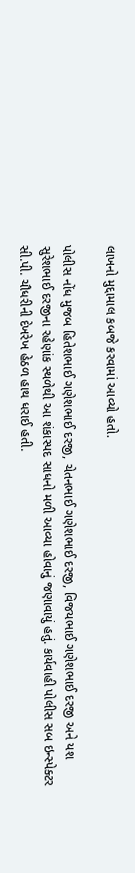લાખનો મુદ્દામાલ કબજે કરવામાં આવ્યો હતો.

પોલીસ નોંધ મુજબ હિતેશભાઈ ગણેશભાઈ દરજી, ચેતનભાઈ ગણેશભાઈ દરજી, વિજયભાઈ ગણેશભાઈ દરજી અને યશ સુરેશભાઈ દરજીના રહેણાંક સ્થળેથી આ શંકાસ્પદ સાધનો મળી આવ્યા હોવાનું જણાવાયું હતું. કાર્યવાહી પોલીસ સબ ઇન્સ્પેક્ટર સી.પી. ચૌધરીની દેખરેખ હેઠળ હાથ ધરાઈ હતી.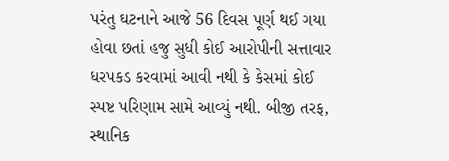પરંતુ ઘટનાને આજે 56 દિવસ પૂર્ણ થઈ ગયા હોવા છતાં હજુ સુધી કોઈ આરોપીની સત્તાવાર ધરપકડ કરવામાં આવી નથી કે કેસમાં કોઈ સ્પષ્ટ પરિણામ સામે આવ્યું નથી. બીજી તરફ, સ્થાનિક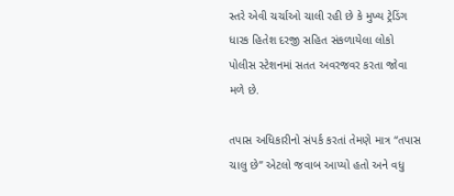સ્તરે એવી ચર્ચાઓ ચાલી રહી છે કે મુખ્ય ટ્રેડિંગ ધારક હિતેશ દરજી સહિત સંકળાયેલા લોકો પોલીસ સ્ટેશનમાં સતત અવરજવર કરતા જોવા મળે છે.

તપાસ અધિકારીનો સંપર્ક કરતાં તેમણે માત્ર “તપાસ ચાલુ છે” એટલો જવાબ આપ્યો હતો અને વધુ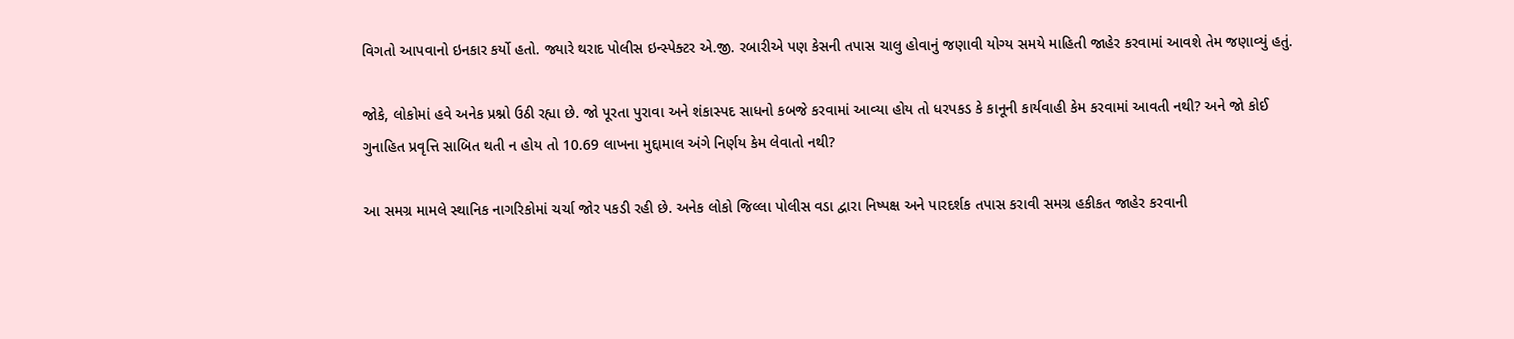વિગતો આપવાનો ઇનકાર કર્યો હતો. જ્યારે થરાદ પોલીસ ઇન્સ્પેક્ટર એ.જી. રબારીએ પણ કેસની તપાસ ચાલુ હોવાનું જણાવી યોગ્ય સમયે માહિતી જાહેર કરવામાં આવશે તેમ જણાવ્યું હતું.

જોકે, લોકોમાં હવે અનેક પ્રશ્નો ઉઠી રહ્યા છે. જો પૂરતા પુરાવા અને શંકાસ્પદ સાધનો કબજે કરવામાં આવ્યા હોય તો ધરપકડ કે કાનૂની કાર્યવાહી કેમ કરવામાં આવતી નથી? અને જો કોઈ ગુનાહિત પ્રવૃત્તિ સાબિત થતી ન હોય તો 10.69 લાખના મુદ્દામાલ અંગે નિર્ણય કેમ લેવાતો નથી?

આ સમગ્ર મામલે સ્થાનિક નાગરિકોમાં ચર્ચા જોર પકડી રહી છે. અનેક લોકો જિલ્લા પોલીસ વડા દ્વારા નિષ્પક્ષ અને પારદર્શક તપાસ કરાવી સમગ્ર હકીકત જાહેર કરવાની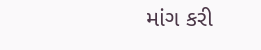માંગ કરી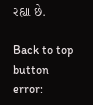રહ્યા છે.

Back to top button
error: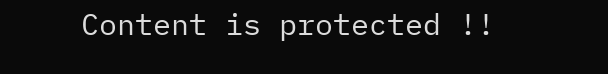Content is protected !!